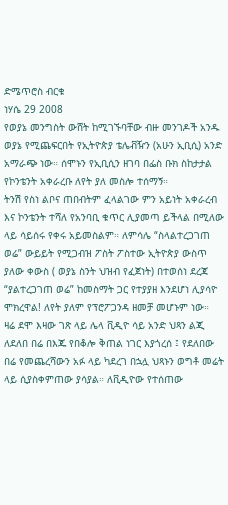ድሜጥሮስ ብርቁ
ነሃሴ 29 2008
የወያኔ መንግስት ውሸት ከሚገኙባቸው ብዙ መንገዶች አንዱ ወያኔ የሚጨፍርበት የኢትዮጵያ ቴሌቭዥን (አሁን ኢቢሲ) አንድ አማራጭ ነው። ሰሞኑን የኢቢሲን ዘገባ በፌስ ቡክ ስከታታል የኮንቴንት አቀራረቡ ለየት ያለ መስሎ ተሰማኝ።
ትንሽ የስነ ልቦና ጠበብትም ፈላልገው ምን አይነት አቀራረብ እና ኮንቴንት ተሻለ የአንባቢ ቁጥር ሊያመጣ ይችላል በሚለው ላይ ሳይሰሩ የቀሩ አይመስልም። ለምሳሌ “ስላልተረጋገጠ ወሬ” ውይይት የሚጋብዝ ፖስት ፖስተው ኢትዮጵያ ውስጥ ያለው ቀውስ ( ወያኔ ስንት ህዝብ የፈጀነት) በተወሰነ ደረጃ “ያልተረጋገጠ ወሬ” ከመስማት ጋር የተያያዘ እንደሆነ ሊያሳዮ ሞክረዋል! ለየት ያለም የፕሮፖጋንዳ ዘመቻ መሆኑም ነው።
ዛሬ ደሞ እዛው ገጽ ላይ ሌላ ቪዲዮ ሳይ አንድ ህጻን ልጂ ለደለበ በሬ በእጁ የበቆሎ ቅጠል ነገር እያጎረሰ ፤ የደለበው በሬ የመጨረሻውን አፉ ላይ ካደረገ በኋሏ ህጻኑን ወግቶ መሬት ላይ ሲያስቀምጠው ያሳያል። ለቪዲዮው የተሰጠው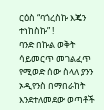ርዕስ “ባጎረስኩ እጄን ተነከስኩ” !
ባንድ በኩል ወቅት ሳይመርጥ መገልፈጥ የሚወድ ሰው ስላለ ያንን ኦዲየንስ በማበራከት እንደተለመደው ወጣቶች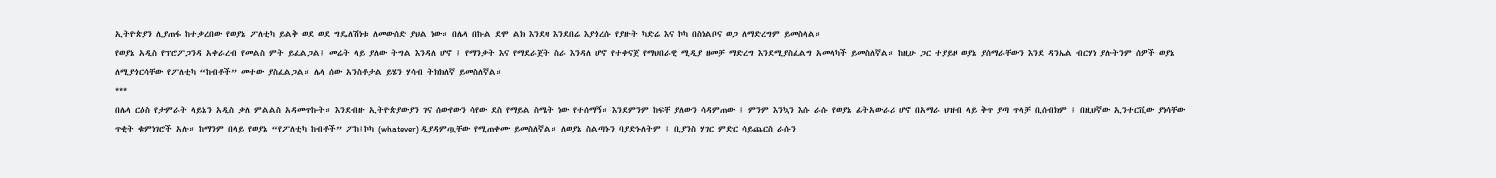ኢትዮጵያን ሊያጠፋ ከተቃረበው የወያኔ ፖለቲካ ይልቅ ወደ ወደ ግዴለሽነቱ ለመውሰድ ያህል ነው። በሌላ በኩል ደሞ ልክ እንደዛ እንደበሬ እያጎረሱ የያዙት ካድሬ እና ኮካ በስነልቦና ወጋ ለማድረግም ይመስላል።
የወያኔ አዲስ የፕሮፖጋንዳ አቀራረብ የመልስ ምት ይፈልጋል፤ መሬት ላይ ያለው ትግል እንዳለ ሆኖ ፤ የማንቃት እና የማደራጀት ስራ እንዳለ ሆኖ የተቀናጀ የማህበራዊ ሚዲያ ዘመቻ ማድረግ እንደሚያስፈልግ አመላካች ይመስለኛል። ከዚሁ ጋር ተያይዞ ወያኔ ያሰማራቸውን እንደ ዳንኤል ብርሃነ ያሉትንም ሰዎች ወያኔ ለሚያጎርሳቸው የፖለቲካ “ከብቶች” መተው ያስፈልጋል። ሌላ ሰው አንስቶታል ይሄን ሃሳብ ትክክለኛ ይመስለኛል።
***
በሌላ ርዕስ የታምራት ላይኔን አዲስ ቃለ ምልልስ አዳመጥኩት። እንደብዙ ኢትዮጵያውያን ገና ሰውየውን ሳየው ደስ የማይል ስሜት ነው የተሰማኝ። እንደምንም ከፍቸ ያለውን ሳዳምጠው ፤ ምንም እንኳን እሱ ራሱ የወያኔ ፊትአውራሪ ሆኖ በአማራ ህዝብ ላይ ቅጥ ያጣ ጥላቻ ቢሰብክም ፤ በዚህኛው ኢንተርቪው ያነሳቸው ጥቂት ቁምነገሮች አሉ። ከማንም በላይ የወያኔ “የፖለቲካ ከብቶች” ፖከ፤ኮካ (whatever) ዲያዳምጧቸው የሚጠቀሙ ይመስለኛል። ለወያኔ ስልጣኑን ባያድኑለትም ፤ ቢያንስ ሃገር ምድር ሳይጨርስ ራሱን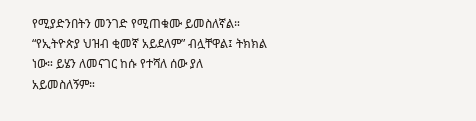የሚያድንበትን መንገድ የሚጠቁሙ ይመስለኛል። “የኢትዮጵያ ህዝብ ቂመኛ አይደለም” ብሏቸዋል፤ ትክክል ነው። ይሄን ለመናገር ከሱ የተሻለ ሰው ያለ አይመስለኝም።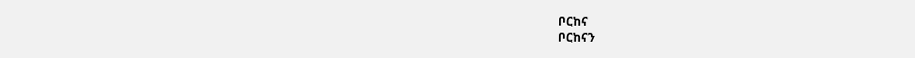ቦርከና
ቦርከናን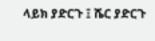ላይክ ያድርጉ ፤ ሼር ያድርጉ